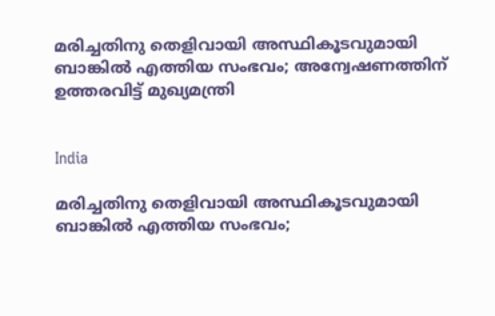മരിച്ചതിനു തെളിവായി അസ്ഥികൂടവുമായി ബാങ്കിൽ എത്തിയ സംഭവം; അന്വേഷണത്തിന് ഉത്തരവിട്ട് മുഖ്യമന്ത്രി


India

മരിച്ചതിനു തെളിവായി അസ്ഥികൂടവുമായി ബാങ്കിൽ എത്തിയ സംഭവം;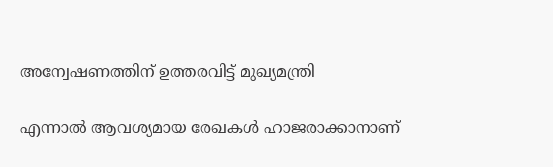അന്വേഷണത്തിന് ഉത്തരവിട്ട് മുഖ്യമന്ത്രി

എന്നാൽ ആവശ്യമായ രേഖകൾ ഹാജരാക്കാനാണ്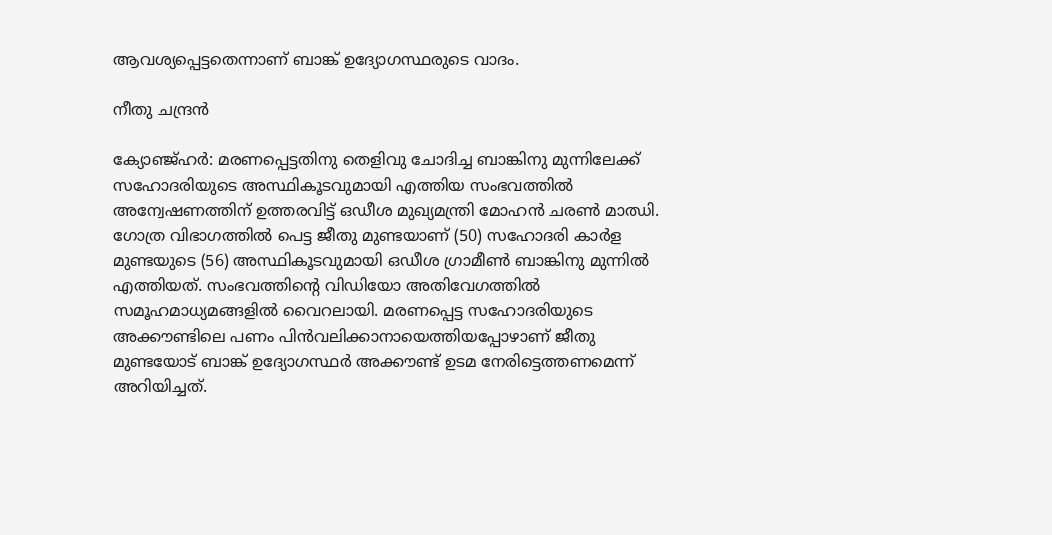ആവശ്യപ്പെട്ടതെന്നാണ് ബാങ്ക് ഉദ്യോഗസ്ഥരുടെ വാദം.

നീതു ചന്ദ്രൻ

ക്യോഞ്ജ്ഹർ: മരണപ്പെട്ടതിനു തെളിവു ചോദിച്ച ബാങ്കിനു മുന്നിലേക്ക് സഹോദരിയുടെ അസ്ഥികൂടവുമായി എത്തിയ സംഭവത്തിൽ അന്വേഷണത്തിന് ഉത്തരവിട്ട് ഒഡീശ മുഖ്യമന്ത്രി മോഹൻ ചരൺ മാഝി. ഗോത്ര വിഭാഗത്തിൽ പെട്ട ജീതു മുണ്ടയാണ് (50) സഹോദരി കാർള മുണ്ടയുടെ (56) അസ്ഥികൂടവുമായി ഒഡീശ ഗ്രാമീൺ ബാങ്കിനു മുന്നിൽ എത്തിയത്. സംഭവത്തിന്‍റെ വിഡിയോ അതിവേഗത്തിൽ സമൂഹമാധ്യമങ്ങളിൽ വൈറലായി. മരണപ്പെട്ട സഹോദരിയുടെ അക്കൗണ്ടിലെ പണം പിൻവലിക്കാനായെത്തിയപ്പോഴാണ് ജീതു മുണ്ടയോട് ബാങ്ക് ഉദ്യോഗസ്ഥർ അക്കൗണ്ട് ഉടമ നേരിട്ടെത്തണമെന്ന് അറിയിച്ചത്.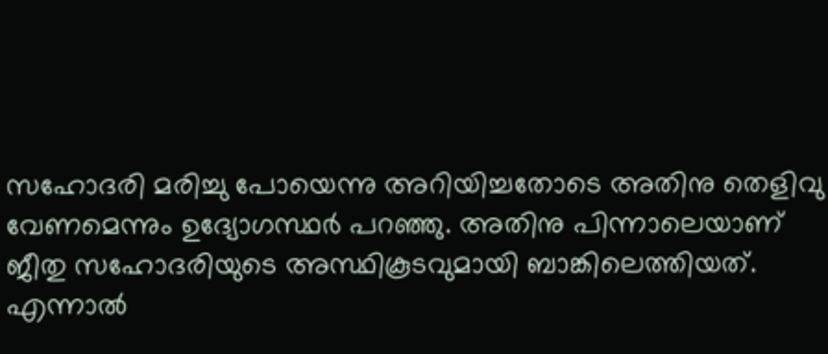സഹോദരി മരിച്ചു പോയെന്നു അറിയിച്ചതോടെ അതിനു തെളിവു വേണമെന്നും ഉദ്യോഗസ്ഥർ പറഞ്ഞു. അതിനു പിന്നാലെയാണ് ജീതു സഹോദരിയുടെ അസ്ഥികൂടവുമായി ബാങ്കിലെത്തിയത്. എന്നാൽ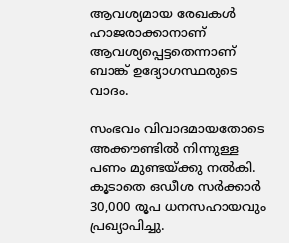ആവശ്യമായ രേഖകൾ ഹാജരാക്കാനാണ് ആവശ്യപ്പെട്ടതെന്നാണ് ബാങ്ക് ഉദ്യോഗസ്ഥരുടെ വാദം.

സംഭവം വിവാദമായതോടെ അക്കൗണ്ടിൽ നിന്നുള്ള പണം മുണ്ടയ്ക്കു നൽകി. കൂടാതെ ഒഡീശ സർക്കാർ 30,000 രൂപ ധനസഹായവും പ്രഖ്യാപിച്ചു.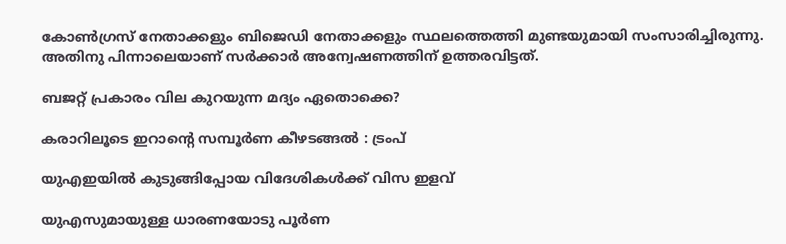കോൺഗ്രസ് നേതാക്കളും ബിജെഡി നേതാക്കളും സ്ഥലത്തെത്തി മുണ്ടയുമായി സംസാരിച്ചിരുന്നു. അതിനു പിന്നാലെയാണ് സർക്കാർ അന്വേഷണത്തിന് ഉത്തരവിട്ടത്.

ബജറ്റ് പ്രകാരം വില കുറയുന്ന മദ്യം ഏതൊക്കെ?

കരാറിലൂടെ ഇറാന്‍റെ സമ്പൂർണ കീഴടങ്ങൽ : ട്രംപ്

യുഎഇയിൽ കുടുങ്ങിപ്പോയ വിദേശികൾക്ക് വിസ ഇളവ്

യുഎസുമായുള്ള ധാരണയോടു പൂർണ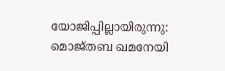യോജിപ്പില്ലായിരുന്നു: മൊജ്തബ ഖമനേയി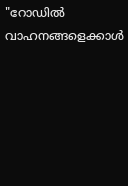"റോഡിൽ വാഹനങ്ങളെക്കാൾ‌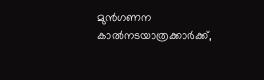മുൻഗണന കാൽനടയാത്രക്കാർക്ക്,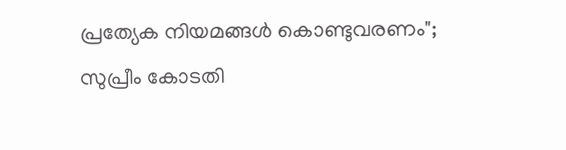പ്രത്യേക നിയമങ്ങൾ കൊണ്ടുവരണം"; സുപ്രീം കോടതി